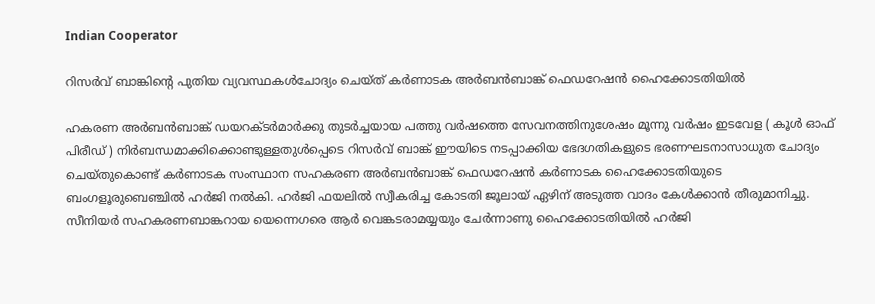Indian Cooperator

റിസര്‍വ് ബാങ്കിന്റെ പുതിയ വ്യവസ്ഥകള്‍ചോദ്യം ചെയ്ത് കര്‍ണാടക അര്‍ബന്‍ബാങ്ക് ഫെഡറേഷന്‍ ഹൈക്കോടതിയില്‍

ഹകരണ അര്‍ബന്‍ബാങ്ക് ഡയറക്ടര്‍മാര്‍ക്കു തുടര്‍ച്ചയായ പത്തു വര്‍ഷത്തെ സേവനത്തിനുശേഷം മൂന്നു വര്‍ഷം ഇടവേള ( കൂള്‍ ഓഫ് പിരീഡ് ) നിര്‍ബന്ധമാക്കിക്കൊണ്ടുള്ളതുള്‍പ്പെടെ റിസര്‍വ് ബാങ്ക് ഈയിടെ നടപ്പാക്കിയ ഭേദഗതികളുടെ ഭരണഘടനാസാധുത ചോദ്യം ചെയ്തുകൊണ്ട് കര്‍ണാടക സംസ്ഥാന സഹകരണ അര്‍ബന്‍ബാങ്ക് ഫെഡറേഷന്‍ കര്‍ണാടക ഹൈക്കോടതിയുടെ ബംഗളൂരുബെഞ്ചില്‍ ഹര്‍ജി നല്‍കി. ഹര്‍ജി ഫയലില്‍ സ്വീകരിച്ച കോടതി ജൂലായ് ഏഴിന് അടുത്ത വാദം കേള്‍ക്കാന്‍ തീരുമാനിച്ചു. സീനിയര്‍ സഹകരണബാങ്കറായ യെന്നെഗരെ ആര്‍ വെങ്കടരാമയ്യയും ചേര്‍ന്നാണു ഹൈക്കോടതിയില്‍ ഹര്‍ജി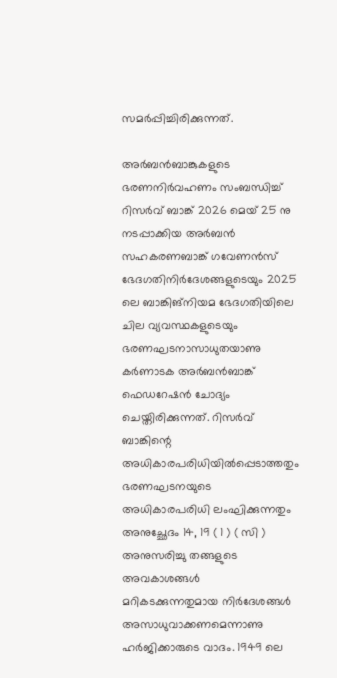സമര്‍പ്പിച്ചിരിക്കുന്നത്.

അര്‍ബന്‍ബാങ്കുകളുടെ ഭരണനിര്‍വഹണം സംബന്ധിച്ച് റിസര്‍വ് ബാങ്ക് 2026 മെയ് 25 നു നടപ്പാക്കിയ അര്‍ബന്‍ സഹകരണബാങ്ക് ഗവേണന്‍സ് ഭേദഗതിനിര്‍ദേശങ്ങളുടെയും 2025 ലെ ബാങ്കിങ്‌നിയമ ഭേദഗതിയിലെ ചില വ്യവസ്ഥകളുടെയും ഭരണഘടനാസാധുതയാണു കര്‍ണാടക അര്‍ബന്‍ബാങ്ക് ഫെഡറേഷന്‍ ചോദ്യം ചെയ്തിരിക്കുന്നത്. റിസര്‍വ് ബാങ്കിന്റെ അധികാരപരിധിയില്‍പ്പെടാത്തതും ഭരണഘടനയുടെ അധികാരപരിധി ലംഘിക്കുന്നതും അനുച്ഛേദം 14, 19 ( 1 ) ( സി ) അനുസരിച്ചു തങ്ങളുടെ അവകാശങ്ങള്‍ മറികടക്കുന്നതുമായ നിര്‍ദേശങ്ങള്‍ അസാധുവാക്കണമെന്നാണു ഹര്‍ജിക്കാരുടെ വാദം. 1949 ലെ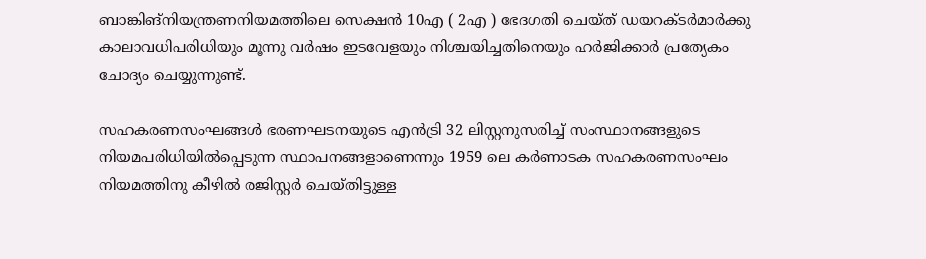ബാങ്കിങ്‌നിയന്ത്രണനിയമത്തിലെ സെക്ഷന്‍ 10എ ( 2എ ) ഭേദഗതി ചെയ്ത് ഡയറക്ടര്‍മാര്‍ക്കു കാലാവധിപരിധിയും മൂന്നു വര്‍ഷം ഇടവേളയും നിശ്ചയിച്ചതിനെയും ഹര്‍ജിക്കാര്‍ പ്രത്യേകം ചോദ്യം ചെയ്യുന്നുണ്ട്.

സഹകരണസംഘങ്ങള്‍ ഭരണഘടനയുടെ എന്‍ട്രി 32 ലിസ്റ്റനുസരിച്ച് സംസ്ഥാനങ്ങളുടെ നിയമപരിധിയില്‍പ്പെടുന്ന സ്ഥാപനങ്ങളാണെന്നും 1959 ലെ കര്‍ണാടക സഹകരണസംഘം നിയമത്തിനു കീഴില്‍ രജിസ്റ്റര്‍ ചെയ്തിട്ടുള്ള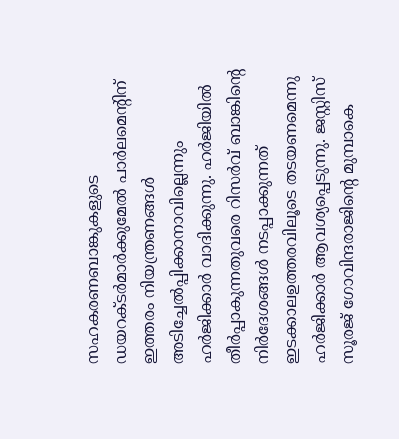സഹകരണബാങ്കുകളുടെ ഡയറക്ടര്‍മാര്‍ക്കുമേല്‍ പാര്‍ലമെന്റിന് ഇത്തരം നിയന്ത്രണങ്ങള്‍ അടിച്ചേല്‍പ്പിക്കാനാവില്ലെന്നും ഹര്‍ജിക്കാര്‍ വാദിക്കുന്നു. ഹര്‍ജിയില്‍ തീര്‍പ്പാകുന്നതുവരെ റിസര്‍വ് ബാങ്കിന്റെ നിര്‍ദേശങ്ങള്‍ നടപ്പാക്കുന്നത് ഇടക്കാലഉത്തരവിലൂടെ തടയണമെന്നു ഹര്‍ജിക്കാര്‍ ആവശ്യപ്പെടുന്നു. ജസ്റ്റിസ് സൂരജ് ഗോവിന്ദരാജിന്റെ മുമ്പാകെ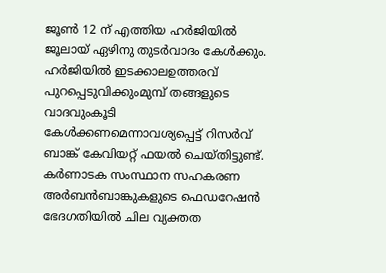ജൂണ്‍ 12 ന് എത്തിയ ഹര്‍ജിയില്‍ ജൂലായ് ഏഴിനു തുടര്‍വാദം കേള്‍ക്കും. ഹര്‍ജിയില്‍ ഇടക്കാലഉത്തരവ് പുറപ്പെടുവിക്കുംമുമ്പ് തങ്ങളുടെ വാദവുംകൂടി കേള്‍ക്കണമെന്നാവശ്യപ്പെട്ട് റിസര്‍വ് ബാങ്ക് കേവിയറ്റ് ഫയല്‍ ചെയ്തിട്ടുണ്ട്. കര്‍ണാടക സംസ്ഥാന സഹകരണ അര്‍ബന്‍ബാങ്കുകളുടെ ഫെഡറേഷന്‍ ഭേദഗതിയില്‍ ചില വ്യക്തത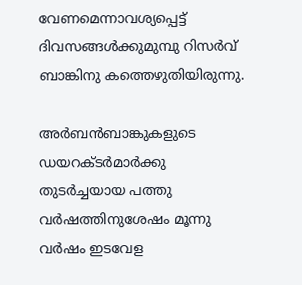വേണമെന്നാവശ്യപ്പെട്ട് ദിവസങ്ങള്‍ക്കുമുമ്പു റിസര്‍വ് ബാങ്കിനു കത്തെഴുതിയിരുന്നു.

അര്‍ബന്‍ബാങ്കുകളുടെ ഡയറക്ടര്‍മാര്‍ക്കു തുടര്‍ച്ചയായ പത്തു വര്‍ഷത്തിനുശേഷം മൂന്നു വര്‍ഷം ഇടവേള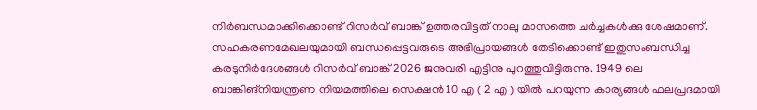നിര്‍ബന്ധമാക്കിക്കൊണ്ട് റിസര്‍വ് ബാങ്ക് ഉത്തരവിട്ടത് നാലു മാസത്തെ ചര്‍ച്ചകള്‍ക്കു ശേഷമാണ്. സഹകരണമേഖലയുമായി ബന്ധപ്പെട്ടവരുടെ അഭിപ്രായങ്ങള്‍ തേടിക്കൊണ്ട് ഇതുസംബന്ധിച്ച കരടുനിര്‍ദേശങ്ങള്‍ റിസര്‍വ് ബാങ്ക് 2026 ജനുവരി എട്ടിനു പുറത്തുവിട്ടിരുന്നു. 1949 ലെ ബാങ്കിങ്നിയന്ത്രണ നിയമത്തിലെ സെക്ഷന്‍ 10 എ ( 2 എ ) യില്‍ പറയുന്ന കാര്യങ്ങള്‍ ഫലപ്രദമായി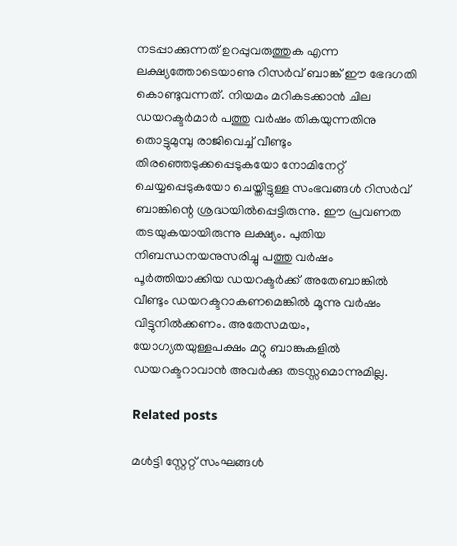നടപ്പാക്കുന്നത് ഉറപ്പുവരുത്തുക എന്ന ലക്ഷ്യത്തോടെയാണു റിസര്‍വ് ബാങ്ക് ഈ ഭേദഗതി കൊണ്ടുവന്നത്. നിയമം മറികടക്കാന്‍ ചില ഡയറക്ടര്‍മാര്‍ പത്തു വര്‍ഷം തികയുന്നതിനു തൊട്ടുമുമ്പു രാജിവെച്ച് വീണ്ടും തിരഞ്ഞെടുക്കപ്പെടുകയോ നോമിനേറ്റ് ചെയ്യപ്പെടുകയോ ചെയ്തിട്ടുള്ള സംഭവങ്ങള്‍ റിസര്‍വ് ബാങ്കിന്റെ ശ്രദ്ധയില്‍പ്പെട്ടിരുന്നു. ഈ പ്രവണത തടയുകയായിരുന്നു ലക്ഷ്യം. പുതിയ നിബന്ധനയനുസരിച്ചു പത്തു വര്‍ഷം പൂര്‍ത്തിയാക്കിയ ഡയറക്ടര്‍ക്ക് അതേബാങ്കില്‍ വീണ്ടും ഡയറക്ടറാകണമെങ്കില്‍ മൂന്നു വര്‍ഷം വിട്ടുനില്‍ക്കണം. അതേസമയം, യോഗ്യതയുള്ളപക്ഷം മറ്റു ബാങ്കുകളില്‍ ഡയറക്ടറാവാന്‍ അവര്‍ക്കു തടസ്സമൊന്നുമില്ല.

Related posts

മള്‍ട്ടി സ്റ്റേറ്റ് സംഘങ്ങള്‍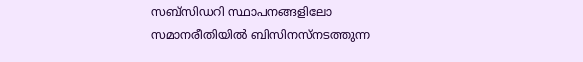സബ്‌സിഡറി സ്ഥാപനങ്ങളിലോ സമാനരീതിയില്‍ ബിസിനസ്നടത്തുന്ന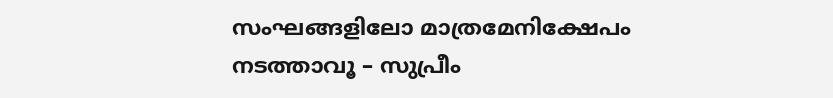സംഘങ്ങളിലോ മാത്രമേനിക്ഷേപം നടത്താവൂ – സുപ്രീം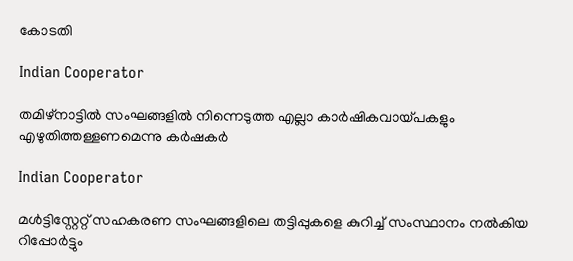കോടതി

Indian Cooperator

തമിഴ്‌നാട്ടില്‍ സംഘങ്ങളില്‍ നിന്നെടുത്ത എല്ലാ കാര്‍ഷികവായ്പകളും എഴുതിത്തള്ളണമെന്നു കര്‍ഷകര്‍

Indian Cooperator

മള്‍ട്ടിസ്റ്റേറ്റ് സഹകരണ സംഘങ്ങളിലെ തട്ടിപ്പുകളെ കുറിച്ച് സംസ്ഥാനം നല്‍കിയ റിപ്പോര്‍ട്ടും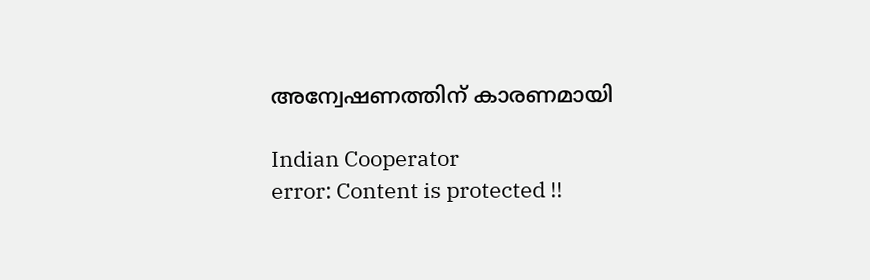അന്വേഷണത്തിന് കാരണമായി

Indian Cooperator
error: Content is protected !!